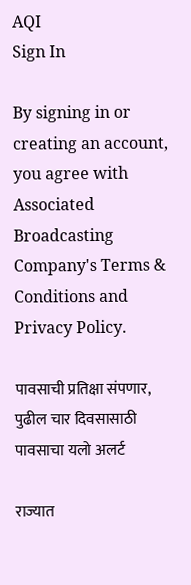AQI
Sign In

By signing in or creating an account, you agree with Associated Broadcasting Company's Terms & Conditions and Privacy Policy.

पावसाची प्रतिक्षा संपणार, पुढील चार दिवसासाठी पावसाचा यलो अलर्ट

राज्यात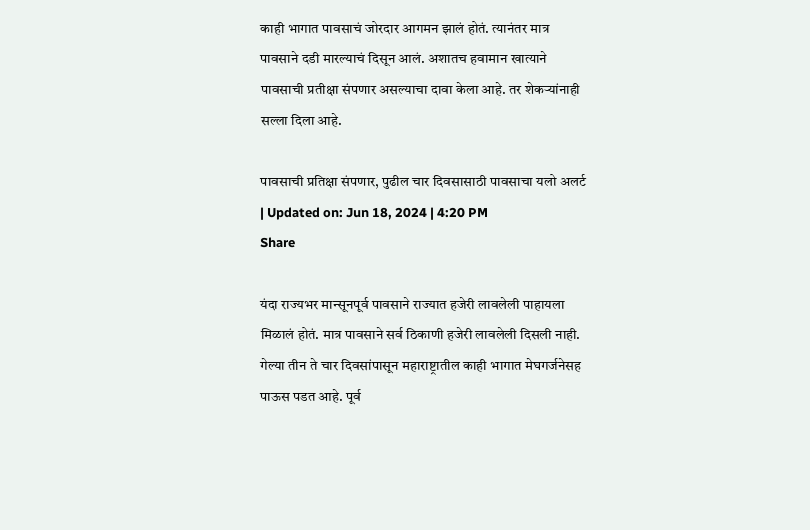काही भागात पावसाचं जोरदार आगमन झालं होतं. त्यानंतर मात्र पावसाने दडी मारल्याचं दिसून आलं. अशातच हवामान खात्याने पावसाची प्रतीक्षा संपणार असल्याचा दावा केला आहे. तर शेकऱ्यांनाही सल्ला दिला आहे.

पावसाची प्रतिक्षा संपणार, पुढील चार दिवसासाठी पावसाचा यलो अलर्ट
| Updated on: Jun 18, 2024 | 4:20 PM
Share

यंदा राज्यभर मान्सूनपूर्व पावसाने राज्यात हजेरी लावलेली पाहायला मिळालं होतं. मात्र पावसाने सर्व ठिकाणी हजेरी लावलेली दिसली नाही. गेल्या तीन ते चार दिवसांपासून महाराष्ट्रातील काही भागात मेघगर्जनेसह पाऊस पडत आहे. पूर्व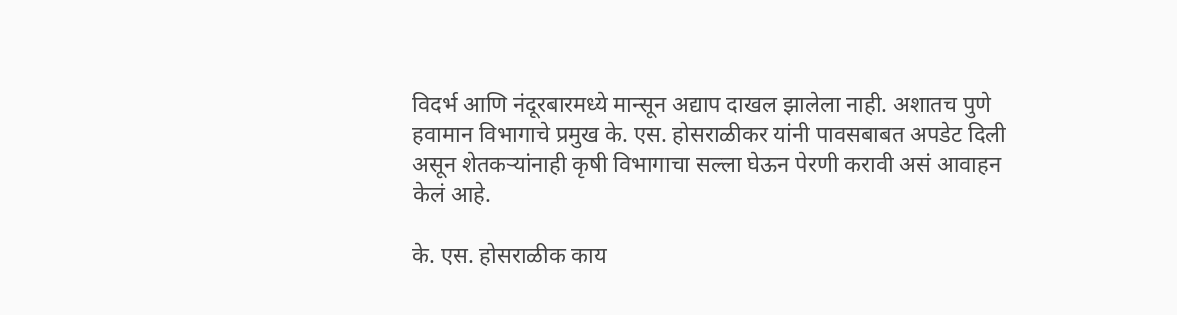विदर्भ आणि नंदूरबारमध्ये मान्सून अद्याप दाखल झालेला नाही. अशातच पुणे हवामान विभागाचे प्रमुख के. एस. होसराळीकर यांनी पावसबाबत अपडेट दिली असून शेतकऱ्यांनाही कृषी विभागाचा सल्ला घेऊन पेरणी करावी असं आवाहन केलं आहे.

के. एस. होसराळीक काय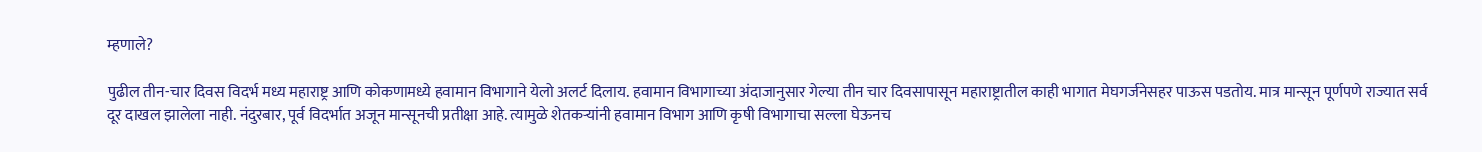म्हणाले?

पुढील तीन-चार दिवस विदर्भ मध्य महाराष्ट्र आणि कोकणामध्ये हवामान विभागाने येलो अलर्ट दिलाय. हवामान विभागाच्या अंदाजानुसार गेल्या तीन चार दिवसापासून महाराष्ट्रातील काही भागात मेघगर्जनेसहर पाऊस पडतोय. मात्र मान्सून पूर्णपणे राज्यात सर्व दूर दाखल झालेला नाही. नंदुरबार, पूर्व विदर्भात अजून मान्सूनची प्रतीक्षा आहे. त्यामुळे शेतकऱ्यांनी हवामान विभाग आणि कृषी विभागाचा सल्ला घेऊनच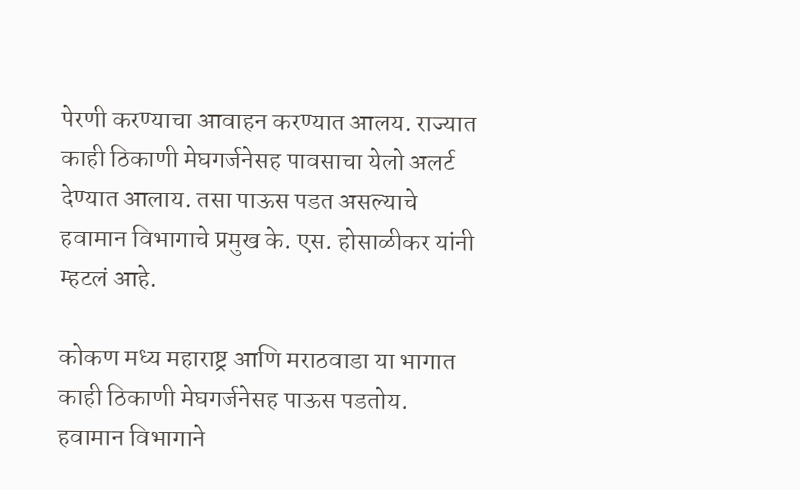पेरणी करण्याचा आवाहन करण्यात आलय. राज्यात काही ठिकाणी मेघगर्जनेसह पावसाचा येलो अलर्ट देण्यात आलाय. तसा पाऊस पडत असल्याचे हवामान विभागाचे प्रमुख के. एस. होसाळीकर यांनी म्हटलं आहे.

कोकण मध्य महाराष्ट्र आणि मराठवाडा या भागात काही ठिकाणी मेघगर्जनेसह पाऊस पडतोय. हवामान विभागाने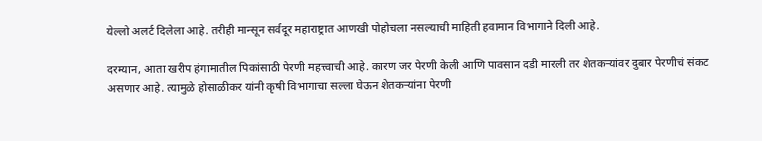येल्लो अलर्ट दिलेला आहे. तरीही मान्सून सर्वदूर महाराष्ट्रात आणखी पोहोचला नसल्याची माहिती हवामान विभागाने दिली आहे.

दरम्यान, आता खरीप हंगामातील पिकांसाठी पेरणी महत्त्वाची आहे. कारण जर पेरणी केली आणि पावसान दडी मारली तर शेतकऱ्यांवर दुबार पेरणीचं संकट असणार आहे. त्यामुळे होसाळीकर यांनी कृषी विभागाचा सल्ला घेऊन शेतकऱ्यांना पेरणी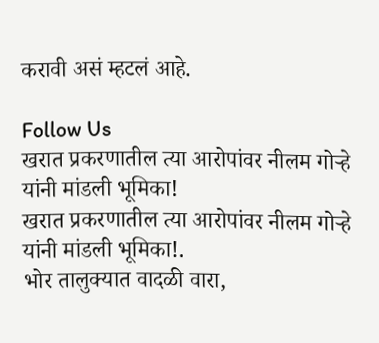करावी असं म्हटलं आहे.

Follow Us
खरात प्रकरणातील त्या आरोपांवर नीलम गोऱ्हे यांनी मांडली भूमिका!
खरात प्रकरणातील त्या आरोपांवर नीलम गोऱ्हे यांनी मांडली भूमिका!.
भोर तालुक्यात वादळी वारा,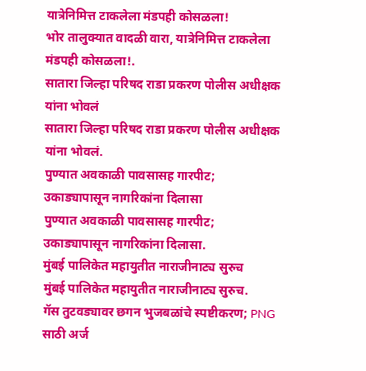यात्रेनिमित्त टाकलेला मंडपही कोसळला!
भोर तालुक्यात वादळी वारा, यात्रेनिमित्त टाकलेला मंडपही कोसळला!.
सातारा जिल्हा परिषद राडा प्रकरण पोलीस अधीक्षक यांना भोवलं
सातारा जिल्हा परिषद राडा प्रकरण पोलीस अधीक्षक यांना भोवलं.
पुण्यात अवकाळी पावसासह गारपीट; उकाड्यापासून नागरिकांना दिलासा
पुण्यात अवकाळी पावसासह गारपीट; उकाड्यापासून नागरिकांना दिलासा.
मुंबई पालिकेत महायुतीत नाराजीनाट्य सुरुच
मुंबई पालिकेत महायुतीत नाराजीनाट्य सुरुच.
गॅस तुटवड्यावर छगन भुजबळांचे स्पष्टीकरण; PNG साठी अर्ज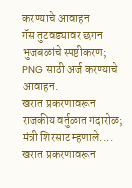करण्याचे आवाहन
गॅस तुटवड्यावर छगन भुजबळांचे स्पष्टीकरण; PNG साठी अर्ज करण्याचे आवाहन.
खरात प्रकरणावरून राजकीय वर्तुळात गदारोळ; मंत्री शिरसाट म्हणाले....
खरात प्रकरणावरून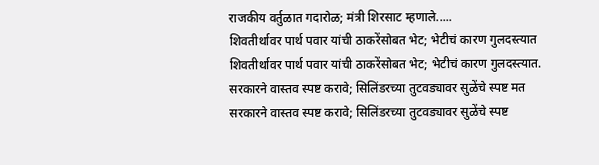राजकीय वर्तुळात गदारोळ; मंत्री शिरसाट म्हणाले.....
शिवतीर्थावर पार्थ पवार यांची ठाकरेंसोबत भेट; भेटीचं कारण गुलदस्त्यात
शिवतीर्थावर पार्थ पवार यांची ठाकरेंसोबत भेट; भेटीचं कारण गुलदस्त्यात.
सरकारने वास्तव स्पष्ट करावे; सिलिंडरच्या तुटवड्यावर सुळेंचे स्पष्ट मत
सरकारने वास्तव स्पष्ट करावे; सिलिंडरच्या तुटवड्यावर सुळेंचे स्पष्ट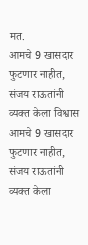मत.
आमचे 9 खासदार फुटणार नाहीत, संजय राऊतांनी व्यक्त केला विश्वास
आमचे 9 खासदार फुटणार नाहीत, संजय राऊतांनी व्यक्त केला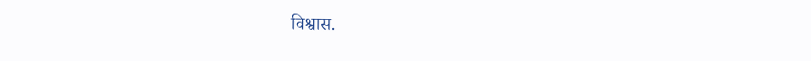विश्वास.